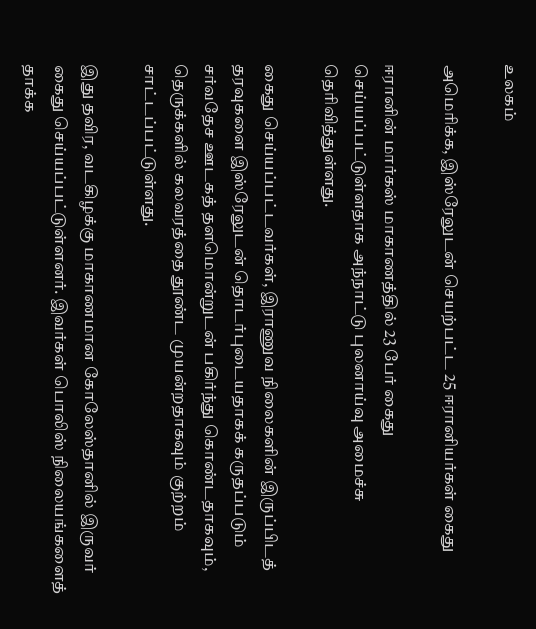உலகம்

அமெரிக்க, இஸ்ரேலுடன் செயற்பட்ட 25 ஈரானியர்கள் கைது

ஈரானின் மார்கஸ் மாகாணத்தில் 23 பேர் கைது செய்யப்பட்டுள்ளதாக அந்நாட்டு புலனாய்வு அமைச்சு தெரிவித்துள்ளது.

கைது செய்யப்பட்டவர்கள், இராணுவ நிலைகளின் இருப்பிடத் தரவுகளை இஸ்ரேலுடன் தொடர்புடையதாகக் கருதப்படும் சர்வதேச ஊடகத் தளமொன்றுடன் பகிர்ந்து கொண்டதாகவும், தெருக்களில் கலவரத்தை தூண்ட முயன்றதாகவும் குற்றம் சாட்டப்பட்டுள்ளது.

இது தவிர, வடகிழக்கு மாகாணமான கோலேஸ்தானில் இருவர் கைது செய்யப்பட்டுள்ளனர். இவர்கள் பொலிஸ் நிலையங்களைத் தாக்க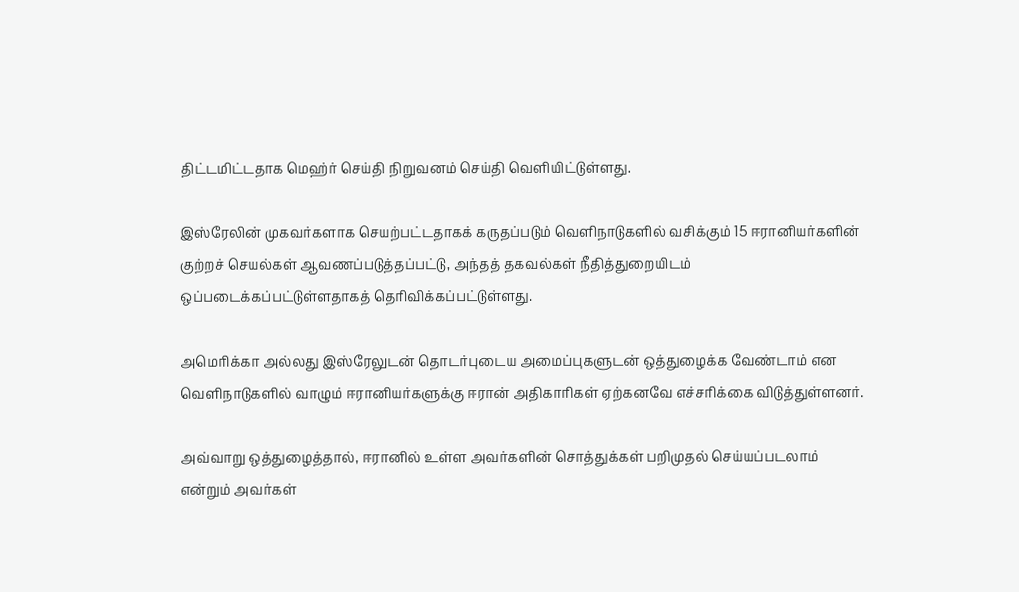திட்டமிட்டதாக மெஹ்ர் செய்தி நிறுவனம் செய்தி வெளியிட்டுள்ளது.

இஸ்ரேலின் முகவர்களாக செயற்பட்டதாகக் கருதப்படும் வெளிநாடுகளில் வசிக்கும் 15 ஈரானியர்களின் குற்றச் செயல்கள் ஆவணப்படுத்தப்பட்டு, அந்தத் தகவல்கள் நீதித்துறையிடம் ஒப்படைக்கப்பட்டுள்ளதாகத் தெரிவிக்கப்பட்டுள்ளது.

அமெரிக்கா அல்லது இஸ்ரேலுடன் தொடர்புடைய அமைப்புகளுடன் ஒத்துழைக்க வேண்டாம் என வெளிநாடுகளில் வாழும் ஈரானியர்களுக்கு ஈரான் அதிகாரிகள் ஏற்கனவே எச்சரிக்கை விடுத்துள்ளனர்.

அவ்வாறு ஒத்துழைத்தால், ஈரானில் உள்ள அவர்களின் சொத்துக்கள் பறிமுதல் செய்யப்படலாம் என்றும் அவர்கள்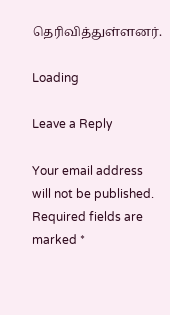தெரிவித்துள்ளனர்.

Loading

Leave a Reply

Your email address will not be published. Required fields are marked *